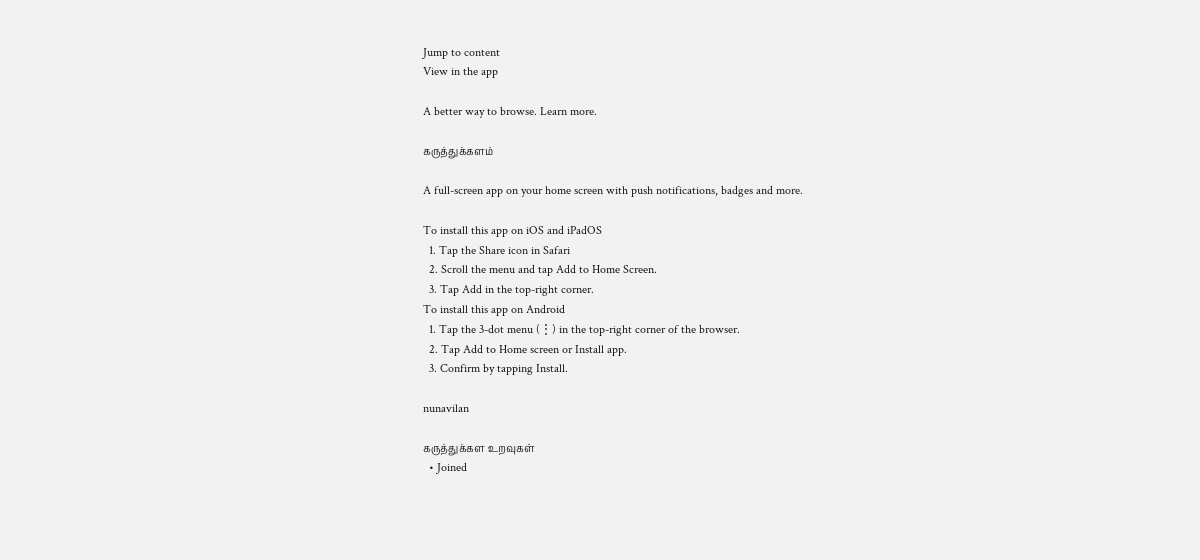Jump to content
View in the app

A better way to browse. Learn more.

கருத்துக்களம்

A full-screen app on your home screen with push notifications, badges and more.

To install this app on iOS and iPadOS
  1. Tap the Share icon in Safari
  2. Scroll the menu and tap Add to Home Screen.
  3. Tap Add in the top-right corner.
To install this app on Android
  1. Tap the 3-dot menu (⋮) in the top-right corner of the browser.
  2. Tap Add to Home screen or Install app.
  3. Confirm by tapping Install.

nunavilan

கருத்துக்கள உறவுகள்
  • Joined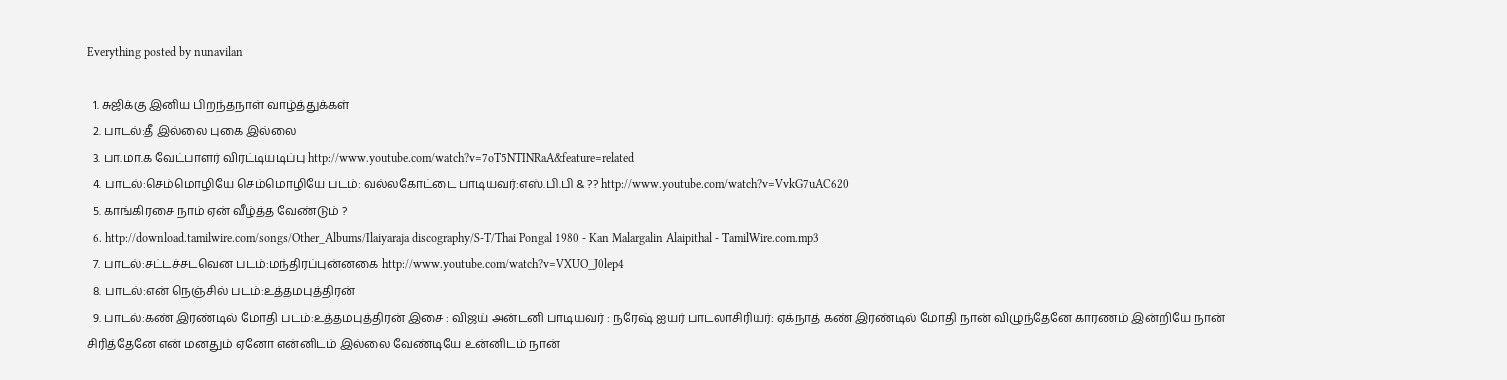Everything posted by nunavilan

  1. சுஜிக்கு இனிய பிறந்தநாள் வாழ்த்துக்கள்
  2. பாடல்:தீ இல்லை புகை இல்லை
  3. பா.மா.க வேட்பாளர் விரட்டியடிப்பு http://www.youtube.com/watch?v=7oT5NTINRaA&feature=related
  4. பாடல்:செம்மொழியே செம்மொழியே படம்: வல்லகோட்டை பாடியவர்:எஸ்.பி.பி & ?? http://www.youtube.com/watch?v=VvkG7uAC620
  5. காங்கிரசை நாம் ஏன் வீழ்த்த வேண்டும் ?
  6. http://download.tamilwire.com/songs/Other_Albums/Ilaiyaraja discography/S-T/Thai Pongal 1980 - Kan Malargalin Alaipithal - TamilWire.com.mp3
  7. பாடல்:சட்டச்சடவென படம்:மந்திரப்புன்னகை http://www.youtube.com/watch?v=VXUO_J0lep4
  8. பாடல்:என் நெஞ்சில் படம்:உத்தமபுத்திரன்
  9. பாடல்:கண் இரண்டில் மோதி படம்:உத்தமபுத்திரன் இசை : விஜய் அன்டனி பாடியவர் : நரேஷ் ஐயர் பாடலாசிரியர்: ஏக்நாத் கண் இரண்டில் மோதி நான் விழுந்தேனே காரணம் இன்றியே நான் சிரித்தேனே என் மனதும் ஏனோ என்னிடம் இல்லை வேண்டியே உன்னிடம் நான்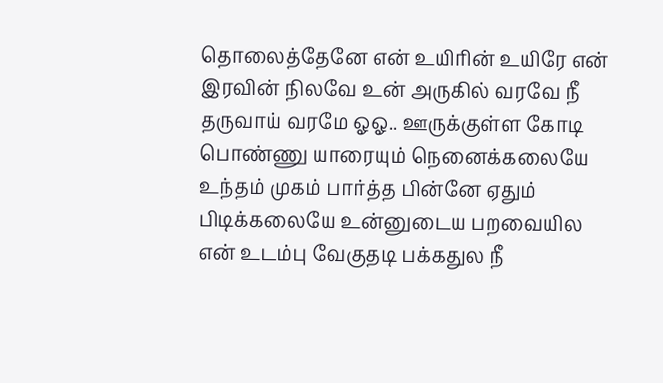தொலைத்தேனே என் உயிரின் உயிரே என் இரவின் நிலவே உன் அருகில் வரவே நீ தருவாய் வரமே ஓஓ.. ஊருக்குள்ள கோடி பொண்ணு யாரையும் நெனைக்கலையே உந்தம் முகம் பார்த்த பின்னே ஏதும் பிடிக்கலையே உன்னுடைய பறவையில என் உடம்பு வேகுதடி பக்கதுல நீ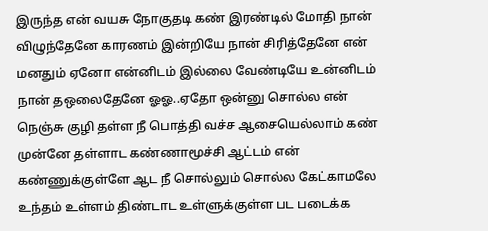இருந்த என் வயசு நோகுதடி கண் இரண்டில் மோதி நான் விழுந்தேனே காரணம் இன்றியே நான் சிரித்தேனே என் மனதும் ஏனோ என்னிடம் இல்லை வேண்டியே உன்னிடம் நான் தஒலைதேனே ஓஓ..ஏதோ ஒன்னு சொல்ல என் நெஞ்சு குழி தள்ள நீ பொத்தி வச்ச ஆசையெல்லாம் கண் முன்னே தள்ளாட கண்ணாமூச்சி ஆட்டம் என் கண்ணுக்குள்ளே ஆட நீ சொல்லும் சொல்ல கேட்காமலே உந்தம் உள்ளம் திண்டாட உள்ளுக்குள்ள பட படைக்க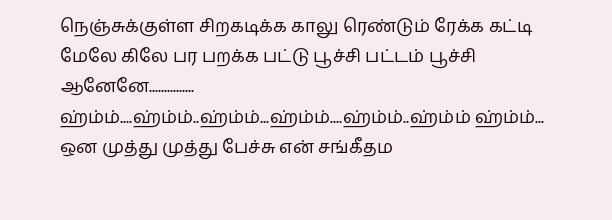நெஞ்சுக்குள்ள சிறகடிக்க காலு ரெண்டும் ரேக்க கட்டி மேலே கிலே பர பறக்க பட்டு பூச்சி பட்டம் பூச்சி ஆனேனே............... ஹ்ம்ம்....ஹ்ம்ம்..ஹ்ம்ம்...ஹ்ம்ம்....ஹ்ம்ம்..ஹ்ம்ம் ஹ்ம்ம்... ஒன முத்து முத்து பேச்சு என் சங்கீதம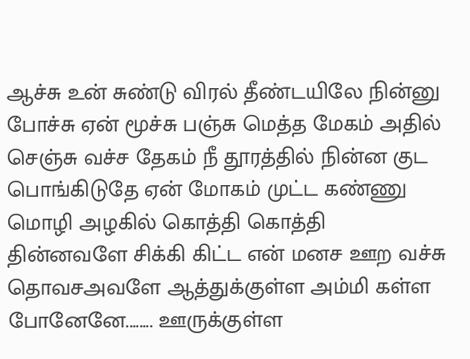ஆச்சு உன் சுண்டு விரல் தீண்டயிலே நின்னு போச்சு ஏன் மூச்சு பஞ்சு மெத்த மேகம் அதில் செஞ்சு வச்ச தேகம் நீ தூரத்தில் நின்ன குட பொங்கிடுதே ஏன் மோகம் முட்ட கண்ணு மொழி அழகில் கொத்தி கொத்தி தின்னவளே சிக்கி கிட்ட என் மனச ஊற வச்சு தொவசஅவளே ஆத்துக்குள்ள அம்மி கள்ள போனேனே........ ஊருக்குள்ள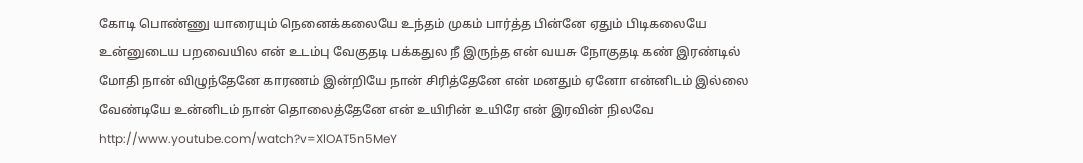கோடி பொண்ணு யாரையும் நெனைக்கலையே உந்தம் முகம் பார்த்த பின்னே ஏதும் பிடிகலையே உன்னுடைய பறவையில என் உடம்பு வேகுதடி பக்கதுல நீ இருந்த என் வயசு நோகுதடி கண் இரண்டில் மோதி நான் விழுந்தேனே காரணம் இன்றியே நான் சிரித்தேனே என் மனதும் ஏனோ என்னிடம் இல்லை வேண்டியே உன்னிடம் நான் தொலைத்தேனே என் உயிரின் உயிரே என் இரவின் நிலவே http://www.youtube.com/watch?v=XlOAT5n5MeY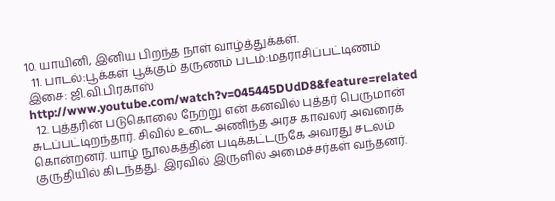10. யாயினி, இனிய பிறந்த நாள் வாழ்த்துக்கள்.
  11. பாடல்:பூக்கள் பூக்கும் தருணம் படம்:மதராசிப்பட்டிணம் இசை: ஜி.வி.பிரகாஸ் http://www.youtube.com/watch?v=045445DUdD8&feature=related
  12. புத்தரின் படுகொலை நேற்று என் கனவில் புத்தர் பெருமான் சுடப்பட்டிறந்தார். சிவில் உடை அணிந்த அரச காவலர் அவரைக் கொன்றனர். யாழ் நூலகத்தின் படிக்கட்டருகே அவரது சடலம் குருதியில் கிடந்தது. இரவில் இருளில் அமைச்சர்கள் வந்தனர்.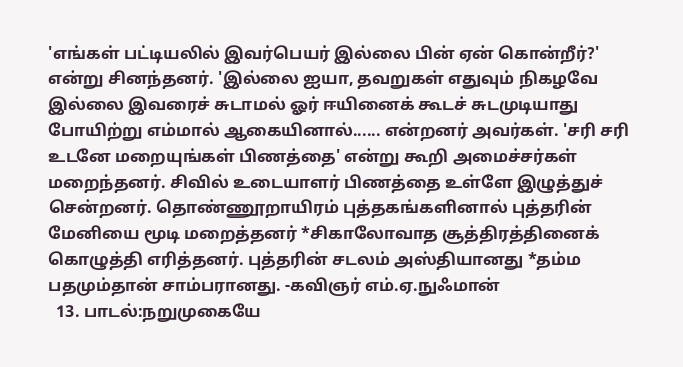'எங்கள் பட்டியலில் இவர்பெயர் இல்லை பின் ஏன் கொன்றீர்?' என்று சினந்தனர். 'இல்லை ஐயா, தவறுகள் எதுவும் நிகழவே இல்லை இவரைச் சுடாமல் ஓர் ஈயினைக் கூடச் சுடமுடியாது போயிற்று எம்மால் ஆகையினால்...... என்றனர் அவர்கள். 'சரி சரி உடனே மறையுங்கள் பிணத்தை' என்று கூறி அமைச்சர்கள் மறைந்தனர். சிவில் உடையாளர் பிணத்தை உள்ளே இழுத்துச் சென்றனர். தொண்ணூறாயிரம் புத்தகங்களினால் புத்தரின் மேனியை மூடி மறைத்தனர் *சிகாலோவாத சூத்திரத்தினைக் கொழுத்தி எரித்தனர். புத்தரின் சடலம் அஸ்தியானது *தம்ம பதமும்தான் சாம்பரானது. -கவிஞர் எம்.ஏ.நுஃமான்
  13. பாடல்:நறுமுகையே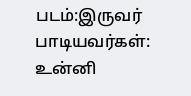படம்:இருவர் பாடியவர்கள்: உன்னி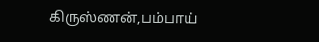கிருஸ்ணன்,பம்பாய்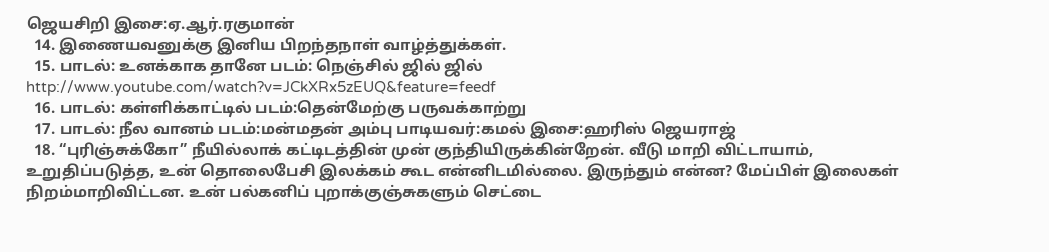ஜெயசிறி இசை:ஏ.ஆர்.ரகுமான்
  14. இணையவனுக்கு இனிய பிறந்தநாள் வாழ்த்துக்கள்.
  15. பாடல்: உனக்காக தானே படம்: நெஞ்சில் ஜில் ஜில் http://www.youtube.com/watch?v=JCkXRx5zEUQ&feature=feedf
  16. பாடல்: கள்ளிக்காட்டில் படம்:தென்மேற்கு பருவக்காற்று
  17. பாடல்: நீல வானம் படம்:மன்மதன் அம்பு பாடியவர்:கமல் இசை:ஹரிஸ் ஜெயராஜ்
  18. “புரிஞ்சுக்கோ” நீயில்லாக் கட்டிடத்தின் முன் குந்தியிருக்கின்றேன். வீடு மாறி விட்டாயாம், உறுதிப்படுத்த, உன் தொலைபேசி இலக்கம் கூட என்னிடமில்லை. இருந்தும் என்ன? மேப்பிள் இலைகள் நிறம்மாறிவிட்டன. உன் பல்கனிப் புறாக்குஞ்சுகளும் செட்டை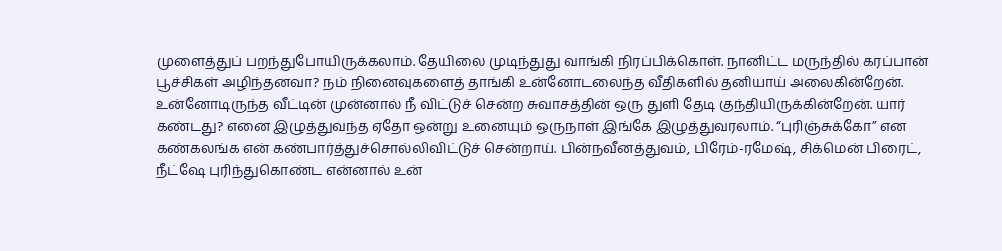முளைத்துப் பறந்துபோயிருக்கலாம். தேயிலை முடிந்துது வாங்கி நிரப்பிக்கொள். நானிட்ட மருந்தில் கரப்பான் பூச்சிகள் அழிந்தனவா? நம் நினைவுகளைத் தாங்கி உன்னோடலைந்த வீதிகளில் தனியாய் அலைகின்றேன். உன்னோடிருந்த வீட்டின் முன்னால் நீ விட்டுச் சென்ற சுவாசத்தின் ஒரு துளி தேடி குந்தியிருக்கின்றேன். யார் கண்டது? எனை இழுத்துவந்த ஏதோ ஒன்று உனையும் ஒருநாள் இங்கே இழுத்துவரலாம். “புரிஞ்சுக்கோ” என கண்கலங்க என் கண்பார்த்துச்சொல்லிவிட்டுச் சென்றாய். பின்நவீனத்துவம், பிரேம்-ரமேஷ், சிக்மென் பிரைட், நீட்ஷே புரிந்துகொண்ட என்னால் உன்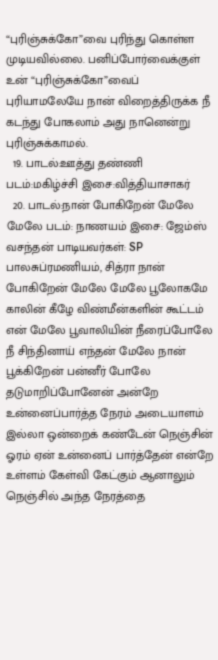“புரிஞ்சுக்கோ”வை புரிந்து கொள்ள முடியவில்லை. பனிப்போர்வைக்குள் உன் “புரிஞ்சுக்கோ”வைப் புரியாமலேயே நான் விறைத்திருக்க நீ கடந்து போகலாம் அது நானென்று புரிஞ்சுக்காமல்.
  19. பாடல்:ஊத்து தண்ணி படம்:மகிழ்ச்சி இசை:வித்தியாசாகர்
  20. பாடல்:நான் போகிறேன் மேலே மேலே படம்: நாணயம் இசை: ஜேம்ஸ் வசந்தன் பாடியவர்கள்: SP பாலசுப்ரமணியம், சித்ரா நான் போகிறேன் மேலே மேலே பூலோகமே காலின் கீழே விண்மீன்களின் கூட்டம் என் மேலே பூவாலியின் நீரைப்போலே நீ சிந்தினாய் எந்தன் மேலே நான் பூக்கிறேன் பன்னீர் போலே தடுமாறிப்போனேன் அன்றே உன்னைப்பார்த்த நேரம் அடையாளம் இல்லா ஒன்றைக் கண்டேன் நெஞ்சின் ஓரம் ஏன் உன்னைப் பார்த்தேன் என்றே உள்ளம் கேள்வி கேட்கும் ஆனாலும் நெஞ்சில் அந்த நேரத்தை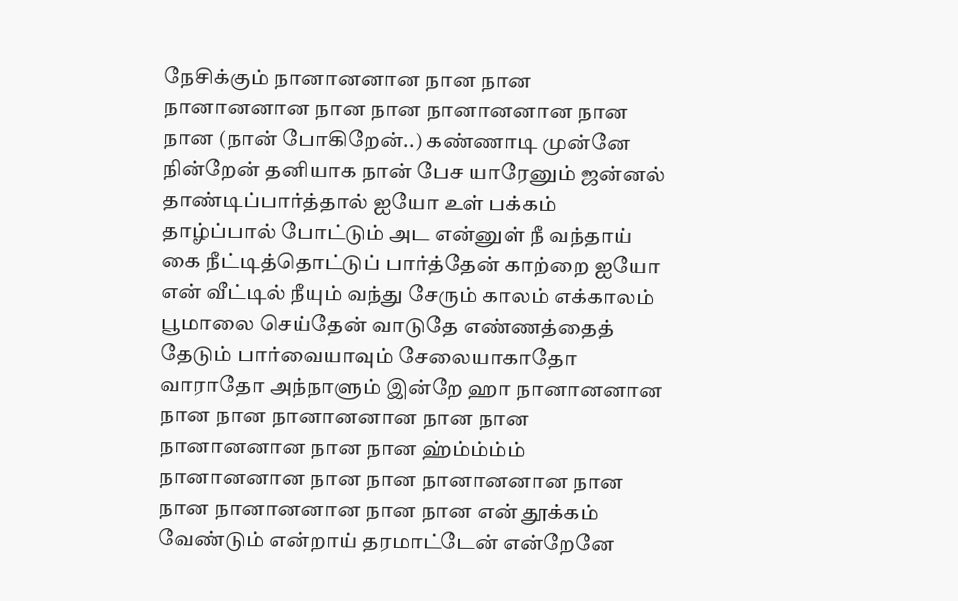நேசிக்கும் நானானனான நான நான நானானனான நான நான நானானனான நான நான (நான் போகிறேன்..) கண்ணாடி முன்னே நின்றேன் தனியாக நான் பேச யாரேனும் ஜன்னல் தாண்டிப்பார்த்தால் ஐயோ உள் பக்கம் தாழ்ப்பால் போட்டும் அட என்னுள் நீ வந்தாய் கை நீட்டித்தொட்டுப் பார்த்தேன் காற்றை ஐயோ என் வீட்டில் நீயும் வந்து சேரும் காலம் எக்காலம் பூமாலை செய்தேன் வாடுதே எண்ணத்தைத் தேடும் பார்வையாவும் சேலையாகாதோ வாராதோ அந்நாளும் இன்றே ஹா நானானனான நான நான நானானனான நான நான நானானனான நான நான ஹ்ம்ம்ம்ம் நானானனான நான நான நானானனான நான நான நானானனான நான நான என் தூக்கம் வேண்டும் என்றாய் தரமாட்டேன் என்றேனே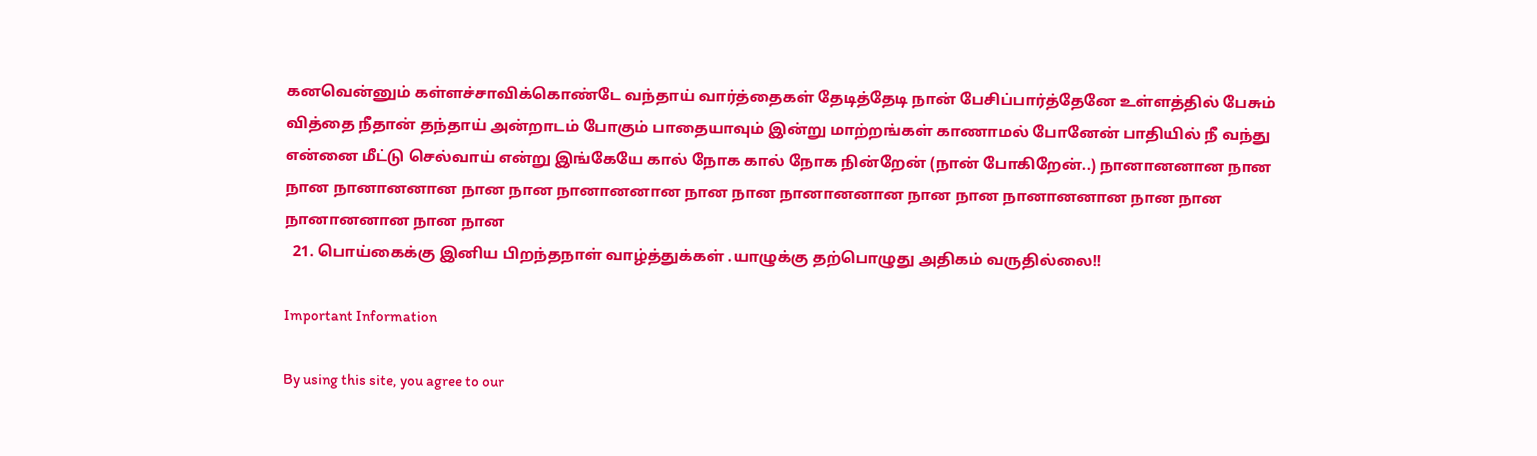கனவென்னும் கள்ளச்சாவிக்கொண்டே வந்தாய் வார்த்தைகள் தேடித்தேடி நான் பேசிப்பார்த்தேனே உள்ளத்தில் பேசும் வித்தை நீதான் தந்தாய் அன்றாடம் போகும் பாதையாவும் இன்று மாற்றங்கள் காணாமல் போனேன் பாதியில் நீ வந்து என்னை மீட்டு செல்வாய் என்று இங்கேயே கால் நோக கால் நோக நின்றேன் (நான் போகிறேன்..) நானானனான நான நான நானானனான நான நான நானானனான நான நான நானானனான நான நான நானானனான நான நான நானானனான நான நான
  21. பொய்கைக்கு இனிய பிறந்தநாள் வாழ்த்துக்கள் .யாழுக்கு தற்பொழுது அதிகம் வருதில்லை!!

Important Information

By using this site, you agree to our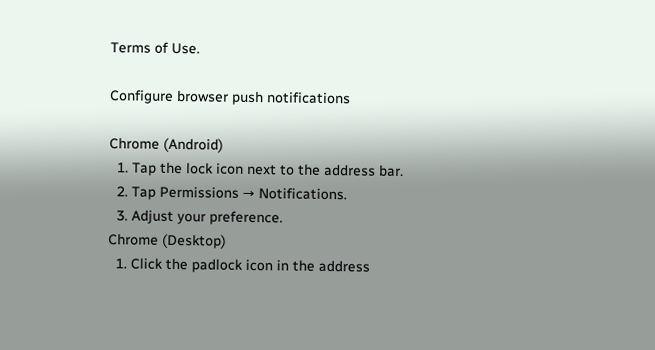Terms of Use.

Configure browser push notifications

Chrome (Android)
  1. Tap the lock icon next to the address bar.
  2. Tap Permissions → Notifications.
  3. Adjust your preference.
Chrome (Desktop)
  1. Click the padlock icon in the address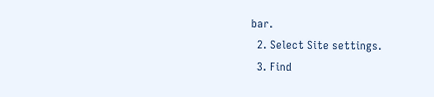bar.
  2. Select Site settings.
  3. Find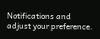Notifications and adjust your preference.